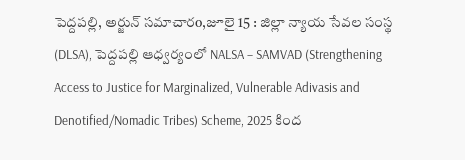పెద్దపల్లి, అర్జున్ సమాచారo,జూలై 15 : జిల్లా న్యాయ సేవల సంస్థ (DLSA), పెద్దపల్లి ఆధ్వర్యంలో NALSA – SAMVAD (Strengthening Access to Justice for Marginalized, Vulnerable Adivasis and Denotified/Nomadic Tribes) Scheme, 2025 కింద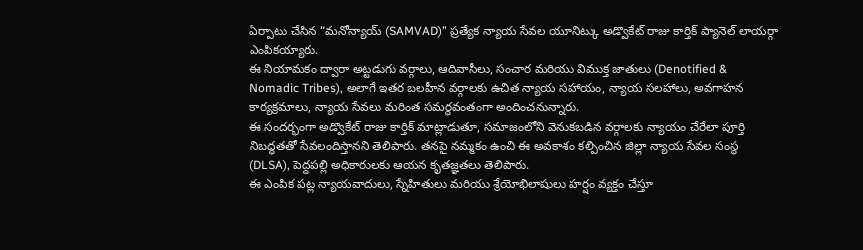ఏర్పాటు చేసిన “మనోన్యాయ్ (SAMVAD)” ప్రత్యేక న్యాయ సేవల యూనిట్కు అడ్వొకేట్ రాజు కార్తిక్ ప్యానెల్ లాయర్గా ఎంపికయ్యారు.
ఈ నియామకం ద్వారా అట్టడుగు వర్గాలు, ఆదివాసీలు, సంచార మరియు విముక్త జాతులు (Denotified & Nomadic Tribes), అలాగే ఇతర బలహీన వర్గాలకు ఉచిత న్యాయ సహాయం, న్యాయ సలహాలు, అవగాహన కార్యక్రమాలు, న్యాయ సేవలు మరింత సమర్థవంతంగా అందించనున్నారు.
ఈ సందర్భంగా అడ్వొకేట్ రాజు కార్తిక్ మాట్లాడుతూ, సమాజంలోని వెనుకబడిన వర్గాలకు న్యాయం చేరేలా పూర్తి నిబద్ధతతో సేవలందిస్తానని తెలిపారు. తనపై నమ్మకం ఉంచి ఈ అవకాశం కల్పించిన జిల్లా న్యాయ సేవల సంస్థ (DLSA), పెద్దపల్లి అధికారులకు ఆయన కృతజ్ఞతలు తెలిపారు.
ఈ ఎంపిక పట్ల న్యాయవాదులు, స్నేహితులు మరియు శ్రేయోభిలాషులు హర్షం వ్యక్తం చేస్తూ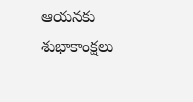ఆయనకు శుభాకాంక్షలు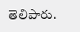తెలిపారు.